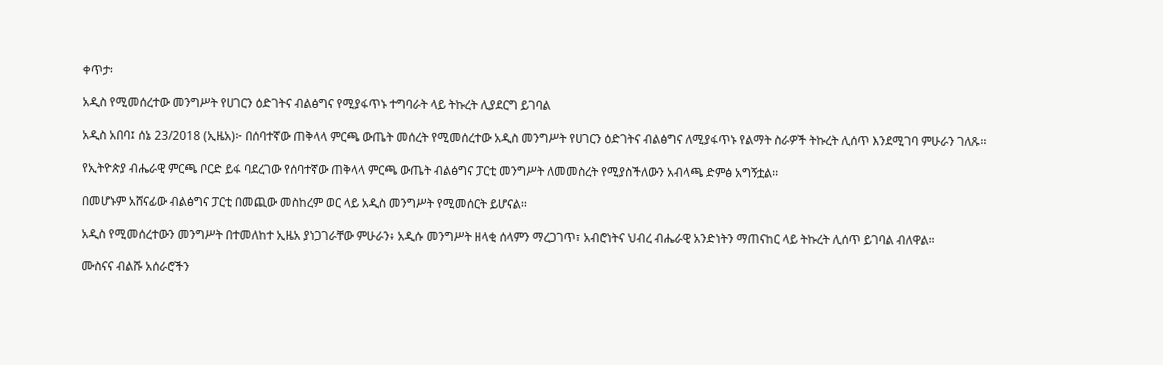ቀጥታ፡

አዲስ የሚመሰረተው መንግሥት የሀገርን ዕድገትና ብልፅግና የሚያፋጥኑ ተግባራት ላይ ትኩረት ሊያደርግ ይገባል

አዲስ አበባ፤ ሰኔ 23/2018 (ኢዜአ)፦ በሰባተኛው ጠቅላላ ምርጫ ውጤት መሰረት የሚመሰረተው አዲስ መንግሥት የሀገርን ዕድገትና ብልፅግና ለሚያፋጥኑ የልማት ስራዎች ትኩረት ሊሰጥ እንደሚገባ ምሁራን ገለጹ፡፡

የኢትዮጵያ ብሔራዊ ምርጫ ቦርድ ይፋ ባደረገው የሰባተኛው ጠቅላላ ምርጫ ውጤት ብልፅግና ፓርቲ መንግሥት ለመመስረት የሚያስችለውን አብላጫ ድምፅ አግኝቷል፡፡

በመሆኑም አሸናፊው ብልፅግና ፓርቲ በመጪው መስከረም ወር ላይ አዲስ መንግሥት የሚመሰርት ይሆናል፡፡

አዲስ የሚመሰረተውን መንግሥት በተመለከተ ኢዜአ ያነጋገራቸው ምሁራን፥ አዲሱ መንግሥት ዘላቂ ሰላምን ማረጋገጥ፣ አብሮነትና ህብረ ብሔራዊ አንድነትን ማጠናከር ላይ ትኩረት ሊሰጥ ይገባል ብለዋል።

ሙስናና ብልሹ አሰራሮችን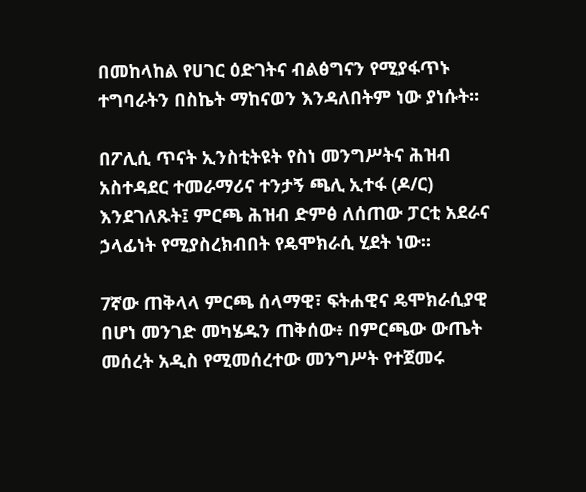በመከላከል የሀገር ዕድገትና ብልፅግናን የሚያፋጥኑ ተግባራትን በስኬት ማከናወን እንዳለበትም ነው ያነሱት።

በፖሊሲ ጥናት ኢንስቲትዩት የስነ መንግሥትና ሕዝብ አስተዳደር ተመራማሪና ተንታኝ ጫሊ ኢተፋ (ዶ/ር) እንደገለጹት፤ ምርጫ ሕዝብ ድምፅ ለሰጠው ፓርቲ አደራና ኃላፊነት የሚያስረክብበት የዴሞክራሲ ሂደት ነው።

7ኛው ጠቅላላ ምርጫ ሰላማዊ፣ ፍትሐዊና ዴሞክራሲያዊ በሆነ መንገድ መካሄዱን ጠቅሰው፥ በምርጫው ውጤት መሰረት አዲስ የሚመሰረተው መንግሥት የተጀመሩ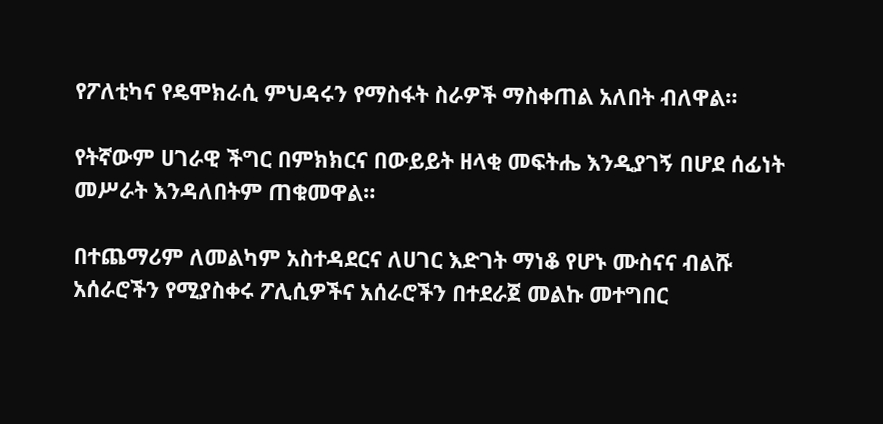የፖለቲካና የዴሞክራሲ ምህዳሩን የማስፋት ስራዎች ማስቀጠል አለበት ብለዋል።

የትኛውም ሀገራዊ ችግር በምክክርና በውይይት ዘላቂ መፍትሔ እንዲያገኝ በሆደ ሰፊነት መሥራት እንዳለበትም ጠቁመዋል።

በተጨማሪም ለመልካም አስተዳደርና ለሀገር እድገት ማነቆ የሆኑ ሙስናና ብልሹ አሰራሮችን የሚያስቀሩ ፖሊሲዎችና አሰራሮችን በተደራጀ መልኩ መተግበር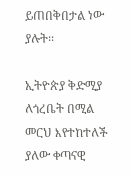ይጠበቅበታል ነው ያሉት፡፡

ኢትዮጵያ ቅድሚያ ለጎረቤት በሚል መርህ እየተከተለች ያለው ቀጣናዊ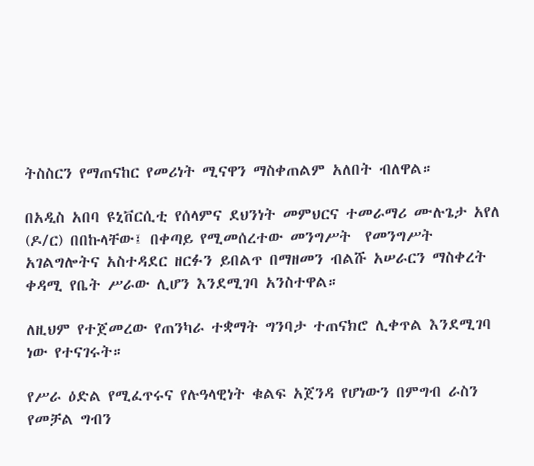ትስስርን የማጠናከር የመሪነት ሚናዋን ማስቀጠልም አለበት ብለዋል።

በአዲስ አበባ ዩኒቨርሲቲ የሰላምና ደህንነት መምህርና ተመራማሪ ሙሉጌታ አየለ (ዶ/ር) በበኩላቸው፤ በቀጣይ የሚመሰረተው መንግሥት  የመንግሥት አገልግሎትና አስተዳደር ዘርፉን ይበልጥ በማዘመን ብልሹ አሠራርን ማስቀረት ቀዳሚ የቤት ሥራው ሊሆን እንደሚገባ አንስተዋል።

ለዚህም የተጀመረው የጠንካራ ተቋማት ግንባታ ተጠናክሮ ሊቀጥል እንደሚገባ ነው የተናገሩት።

የሥራ ዕድል የሚፈጥሩና የሉዓላዊነት ቁልፍ አጀንዳ የሆነውን በምግብ ራስን የመቻል ግብን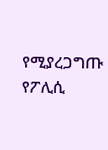የሚያረጋግጡ የፖሊሲ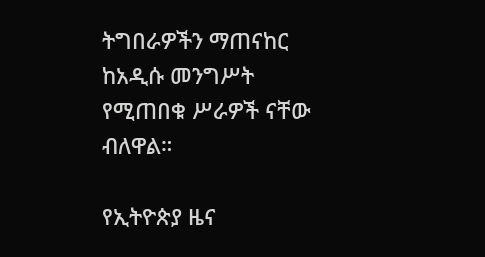ትግበራዎችን ማጠናከር ከአዲሱ መንግሥት የሚጠበቁ ሥራዎች ናቸው ብለዋል።

የኢትዮጵያ ዜና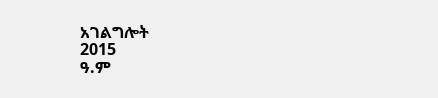አገልግሎት
2015
ዓ.ም